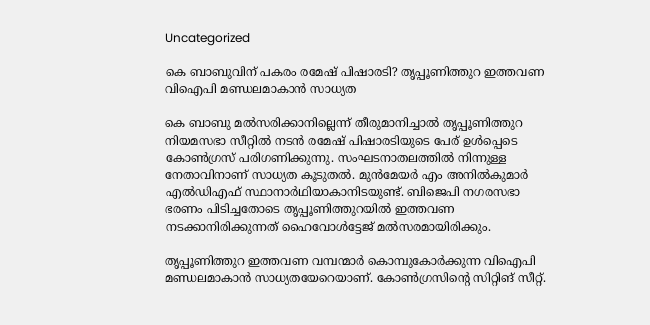Uncategorized

കെ ബാബുവിന് പകരം രമേഷ് പിഷാരടി? തൃപ്പൂണിത്തുറ ഇത്തവണ വിഐപി മണ്ഡലമാകാന്‍ സാധ്യത

കെ ബാബു മല്‍സരിക്കാനില്ലെന്ന് തീരുമാനിച്ചാല്‍ തൃപ്പൂണിത്തുറ നിയമസഭാ സീറ്റില്‍ നടന്‍ രമേഷ് പിഷാരടിയുടെ പേര് ഉള്‍പ്പെടെ കോണ്‍ഗ്രസ് പരിഗണിക്കുന്നു. സംഘടനാതലത്തില്‍ നിന്നുള്ള നേതാവിനാണ് സാധ്യത കൂടുതല്‍. മുന്‍മേയര്‍ എം അനില്‍കുമാര്‍ എല്‍ഡിഎഫ് സ്ഥാനാര്‍ഥിയാകാനിടയുണ്ട്. ബിജെപി നഗരസഭാ ഭരണം പിടിച്ചതോടെ തൃപ്പൂണിത്തുറയില്‍ ഇത്തവണ നടക്കാനിരിക്കുന്നത് ഹൈവോള്‍ട്ടേജ് മല്‍സരമായിരിക്കും.

തൃപ്പൂണിത്തുറ ഇത്തവണ വമ്പന്മാര്‍ കൊമ്പുകോര്‍ക്കുന്ന വിഐപി മണ്ഡലമാകാന്‍ സാധ്യതയേറെയാണ്. കോണ്‍ഗ്രസിന്‍റെ സിറ്റിങ് സീറ്റ്.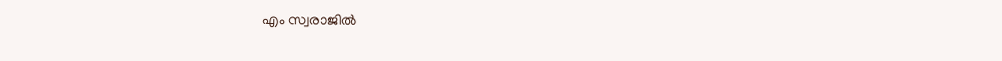എം സ്വരാജില്‍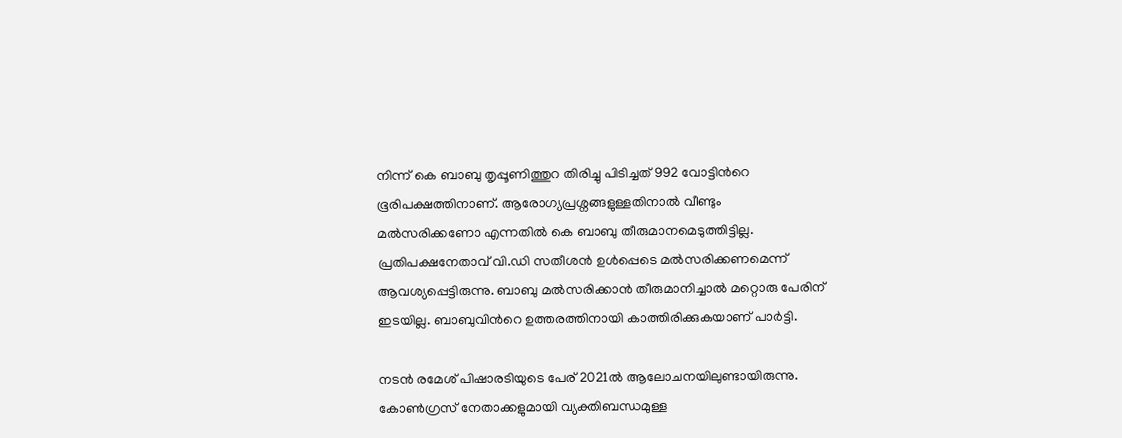നിന്ന് കെ ബാബു തൃപ്പൂണിത്തുറ തിരിച്ചു പിടിച്ചത് 992 വോട്ടിന്‍റെ ഭൂരിപക്ഷത്തിനാണ്. ആരോഗ്യപ്രശ്നങ്ങളുള്ളതിനാല്‍ വീണ്ടും മല്‍സരിക്കണോ എന്നതില്‍ കെ ബാബു തീരുമാനമെടുത്തിട്ടില്ല. പ്രതിപക്ഷനേതാവ് വി.ഡി സതീശന്‍ ഉള്‍പ്പെടെ മല്‍സരിക്കണമെന്ന് ആവശ്യപ്പെട്ടിരുന്നു. ബാബു മല്‍സരിക്കാന്‍ തീരുമാനിച്ചാല്‍ മറ്റൊരു പേരിന് ഇടയില്ല. ബാബുവിന്‍റെ ഉത്തരത്തിനായി കാത്തിരിക്കുകയാണ് പാര്‍ട്ടി.

നടന്‍ രമേശ് പിഷാരടിയുടെ പേര് 2021ല്‍ ആലോചനയിലുണ്ടായിരുന്നു. കോണ്‍ഗ്രസ് നേതാക്കളുമായി വ്യക്തിബന്ധമുള്ള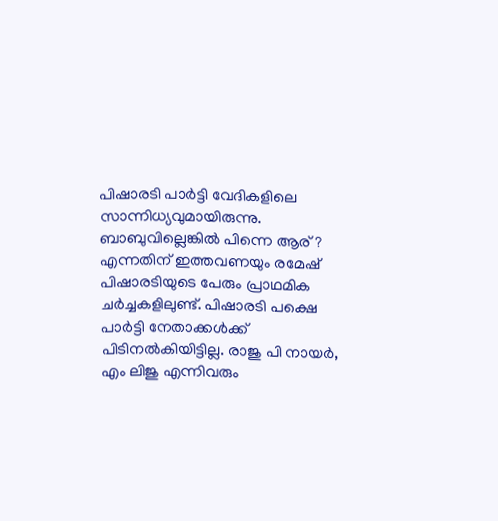പിഷാരടി പാര്‍ട്ടി വേദികളിലെ സാന്നിധ്യവുമായിരുന്നു. ബാബുവില്ലെങ്കില്‍ പിന്നെ ആര് ? എന്നതിന് ഇത്തവണയും രമേഷ് പിഷാരടിയുടെ പേരും പ്രാഥമിക ചര്‍ച്ചകളിലുണ്ട്. പിഷാരടി പക്ഷെ പാര്‍ട്ടി നേതാക്കള്‍ക്ക് പിടിനല്‍കിയിട്ടില്ല. രാജു പി നായര്‍, എം ലിജു എന്നിവരും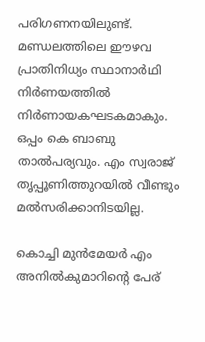പരിഗണനയിലുണ്ട്. മണ്ഡലത്തിലെ ഈഴവ പ്രാതിനിധ്യം സ്ഥാനാര്‍ഥി നിര്‍ണയത്തില്‍ നിര്‍ണായകഘടകമാകും. ഒപ്പം കെ ബാബു താല്‍പര്യവും. എം സ്വരാജ് തൃപ്പൂണിത്തുറയില്‍ വീണ്ടും മല്‍സരിക്കാനിടയില്ല.

കൊച്ചി മുന്‍മേയര്‍ എം അനില്‍കുമാറിന്‍റെ പേര്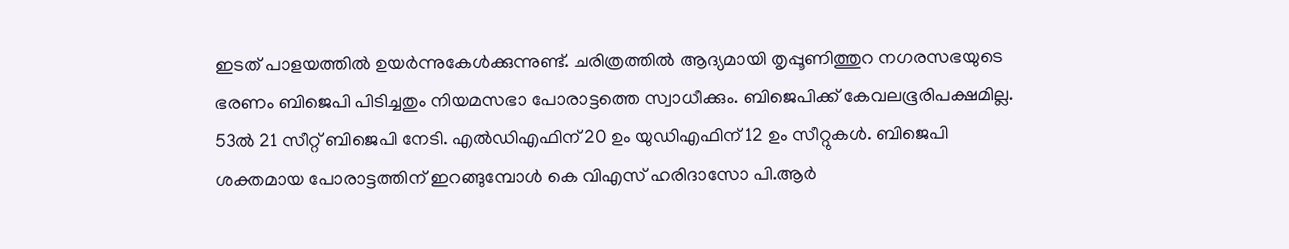ഇടത് പാളയത്തില്‍ ഉയര്‍ന്നുകേള്‍ക്കുന്നുണ്ട്. ചരിത്രത്തില്‍ ആദ്യമായി തൃപ്പൂണിത്തുറ നഗരസഭയുടെ ഭരണം ബിജെപി പിടിച്ചതും നിയമസഭാ പോരാട്ടത്തെ സ്വാധീക്കും. ബിജെപിക്ക് കേവലഭൂരിപക്ഷമില്ല. 53ല്‍ 21 സീറ്റ് ബിജെപി നേടി. എല്‍ഡിഎഫിന് 20 ഉം യുഡിഎഫിന് 12 ഉം സീറ്റുകള്‍. ബിജെപി ശക്തമായ പോരാട്ടത്തിന് ഇറങ്ങുമ്പോള്‍ കെ വിഎസ് ഹരിദാസോ പി.ആര്‍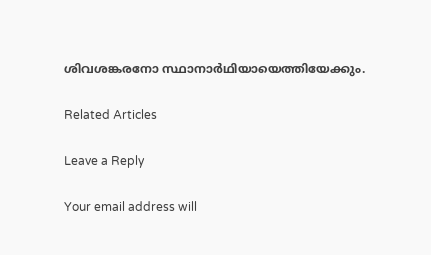ശിവശങ്കരനോ സ്ഥാനാര്‍ഥിയായെത്തിയേക്കും.

Related Articles

Leave a Reply

Your email address will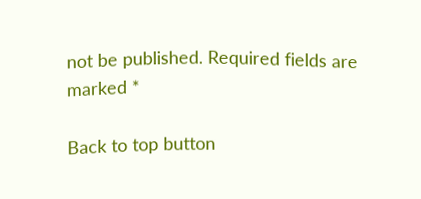not be published. Required fields are marked *

Back to top button